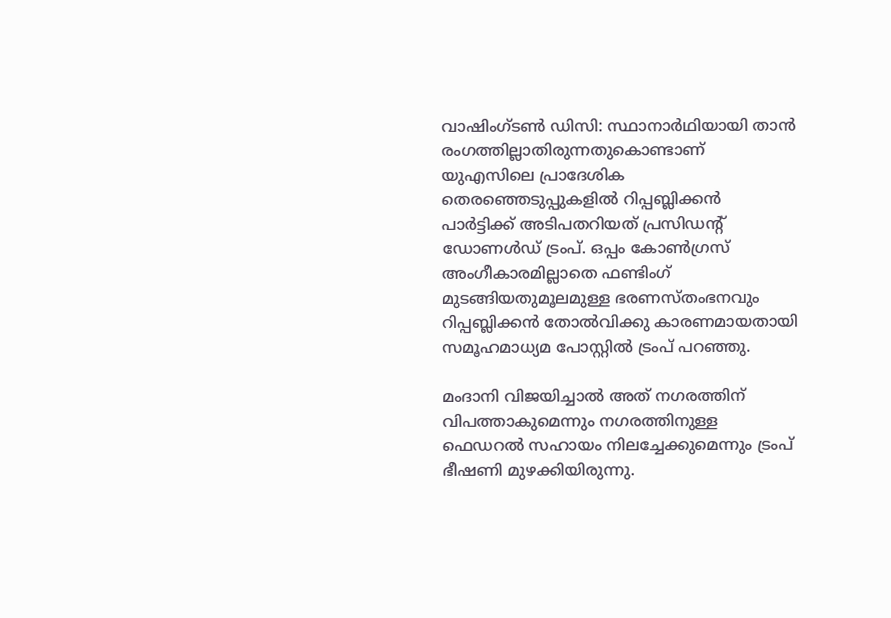വാഷിംഗ്ടൺ ഡിസി: സ്ഥാനാർഥിയായി താൻ രംഗത്തില്ലാതിരുന്നതുകൊണ്ടാണ് യുഎസിലെ പ്രാദേശിക തെരഞ്ഞെടുപ്പുകളിൽ റിപ്പബ്ലിക്കൻ പാർട്ടിക്ക് അടിപതറിയത് പ്രസിഡന്‍റ് ഡോണൾഡ് ട്രംപ്. ഒപ്പം കോൺഗ്രസ് അംഗീകാരമില്ലാതെ ഫണ്ടിംഗ് മുടങ്ങിയതുമൂലമുള്ള ഭരണസ്തംഭനവും റിപ്പബ്ലിക്കൻ തോൽവിക്കു കാരണമായതായി സമൂഹമാധ്യമ പോസ്റ്റിൽ ട്രംപ് പറഞ്ഞു.

മംദാനി വിജയിച്ചാൽ അത് നഗരത്തിന് വിപത്താകുമെന്നും നഗരത്തിനുള്ള ഫെഡറൽ സഹായം നിലച്ചേക്കുമെന്നും ട്രംപ് ഭീഷണി മുഴക്കിയിരുന്നു.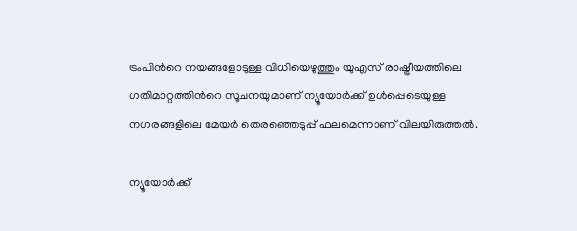ട്രംപിന്‍റെ നയങ്ങളോടുള്ള വിധിയെഴുത്തും യുഎസ് രാഷ്ട്രീയത്തിലെ ഗതിമാറ്റത്തിന്‍റെ സൂചനയുമാണ് ന്യൂയോർക്ക് ഉൾപ്പെടെയുള്ള നഗരങ്ങളിലെ മേയർ തെരഞ്ഞെടുപ്പ് ഫലമെന്നാണ് വിലയിരുത്തൽ.

ന്യൂയോർക്ക്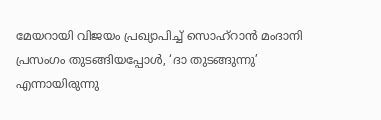മേയറായി വിജയം പ്രഖ്യാപിച്ച് സൊഹ്റാൻ മംദാനി പ്രസംഗം തുടങ്ങിയപ്പോൾ, ‘ദാ തുടങ്ങുന്നു’ എന്നായിരുന്നു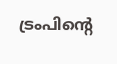ട്രംപിന്‍റെ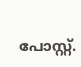പോസ്റ്റ്.